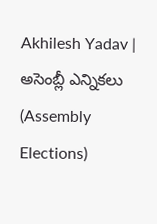Akhilesh Yadav | అసెంబ్లీ ఎన్నికలు (Assembly Elections)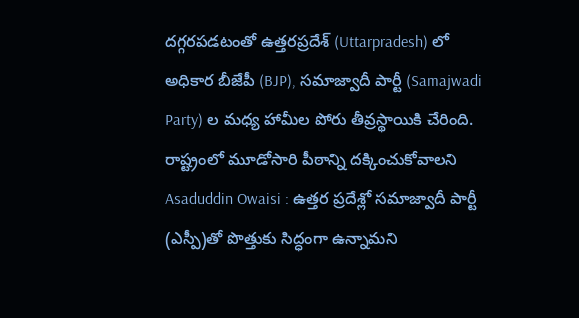దగ్గరపడటంతో ఉత్తరప్రదేశ్ (Uttarpradesh) లో అధికార బీజేపీ (BJP), సమాజ్వాదీ పార్టీ (Samajwadi Party) ల మధ్య హామీల పోరు తీవ్రస్థాయికి చేరింది. రాష్ట్రంలో మూడోసారి పీఠాన్ని దక్కించుకోవాలని
Asaduddin Owaisi : ఉత్తర ప్రదేశ్లో సమాజ్వాదీ పార్టీ (ఎస్పీ)తో పొత్తుకు సిద్ధంగా ఉన్నామని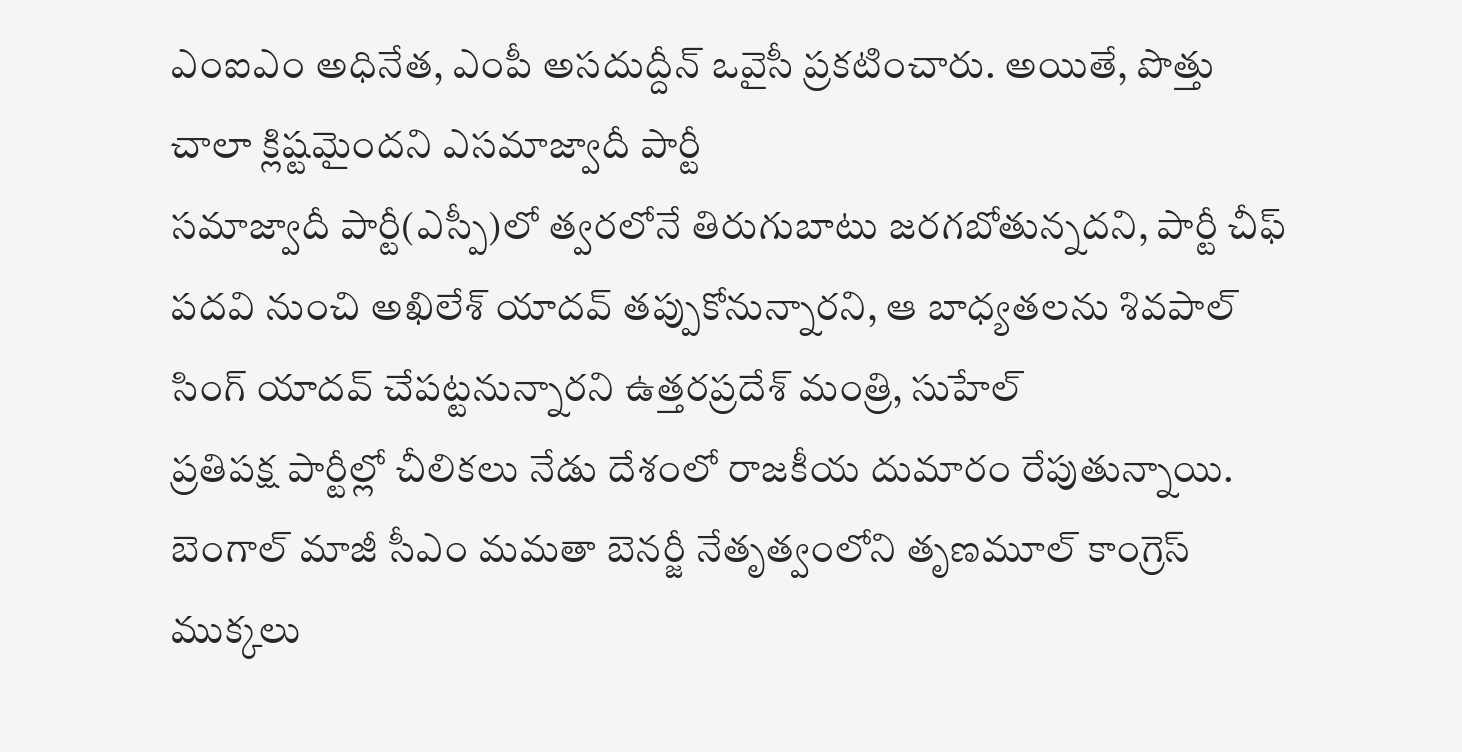ఎంఐఎం అధినేత, ఎంపీ అసదుద్దీన్ ఒవైసీ ప్రకటించారు. అయితే, పొత్తు చాలా క్లిష్టమైందని ఎసమాజ్వాదీ పార్టీ
సమాజ్వాదీ పార్టీ(ఎస్పీ)లో త్వరలోనే తిరుగుబాటు జరగబోతున్నదని, పార్టీ చీఫ్ పదవి నుంచి అఖిలేశ్ యాదవ్ తప్పుకోనున్నారని, ఆ బాధ్యతలను శివపాల్ సింగ్ యాదవ్ చేపట్టనున్నారని ఉత్తరప్రదేశ్ మంత్రి, సుహేల్
ప్రతిపక్ష పార్టీల్లో చీలికలు నేడు దేశంలో రాజకీయ దుమారం రేపుతున్నాయి. బెంగాల్ మాజీ సీఎం మమతా బెనర్జీ నేతృత్వంలోని తృణమూల్ కాంగ్రెస్ ముక్కలు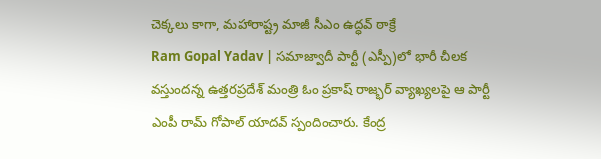చెక్కలు కాగా, మహారాష్ట్ర మాజీ సీఎం ఉద్ధవ్ ఠాక్రే
Ram Gopal Yadav | సమాజ్వాదీ పార్టీ (ఎస్పీ)లో భారీ చీలక వస్తుందన్న ఉత్తరప్రదేశ్ మంత్రి ఓం ప్రకాష్ రాజ్భర్ వ్యాఖ్యలపై ఆ పార్టీ ఎంపీ రామ్ గోపాల్ యాదవ్ స్పందించారు. కేంద్ర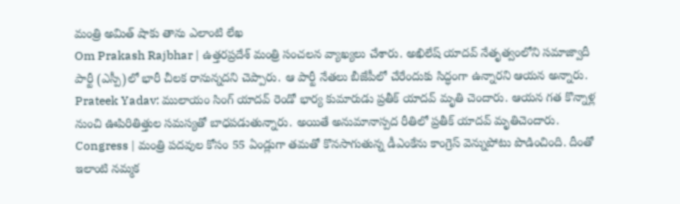మంత్రి అమిత్ షాకు తాను ఎలాంటి లేఖ
Om Prakash Rajbhar | ఉత్తరప్రదేశ్ మంత్రి సంచలన వ్యాఖ్యలు చేశారు. అఖిలేష్ యాదవ్ నేతృత్వంలోని సమాజ్వాదీ పార్టీ (ఎస్పీ)లో భారీ చీలక రానున్నదని చెప్పారు. ఆ పార్టీ నేతలు బీజేపీలో చేరేందుకు సిద్ధంగా ఉన్నారని ఆయన అన్నారు.
Prateek Yadav: ములాయం సింగ్ యాదవ్ రెండో భార్య కుమారుడు ప్రతీక్ యాదవ్ మృతి చెందారు. ఆయన గత కొన్నాళ్ల నుంచి ఊపిరితిత్తుల సమస్యతో బాధపడుతున్నారు. అయితే అనుమానాస్పద రీతిలో ప్రతీక్ యాదవ్ మృతిచెందారు.
Congress | మంత్రి పదవుల కోసం 55 ఏండ్లుగా తమతో కొనసాగుతున్న డీఎంకేను కాంగ్రెస్ వెన్నుపోటు పొడించింది. దీంతో ఇలాంటి నమ్మక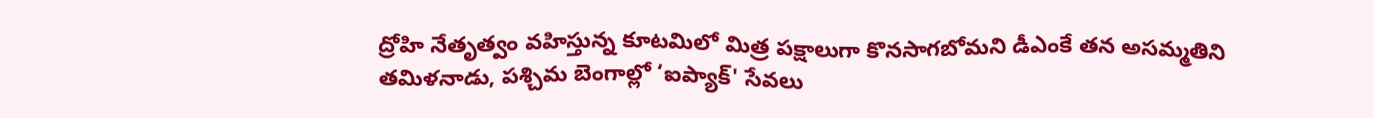ద్రోహి నేతృత్వం వహిస్తున్న కూటమిలో మిత్ర పక్షాలుగా కొనసాగబోమని డీఎంకే తన అసమ్మతిని
తమిళనాడు, పశ్చిమ బెంగాల్లో ‘ఐప్యాక్' సేవలు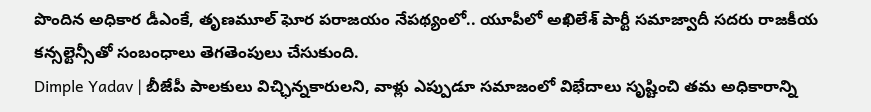పొందిన అధికార డీఎంకే, తృణమూల్ ఘోర పరాజయం నేపథ్యంలో.. యూపీలో అఖిలేశ్ పార్టీ సమాజ్వాదీ సదరు రాజకీయ కన్సల్టెన్సీతో సంబంధాలు తెగతెంపులు చేసుకుంది.
Dimple Yadav | బీజేపీ పాలకులు విచ్ఛిన్నకారులని, వాళ్లు ఎప్పుడూ సమాజంలో విభేదాలు సృష్టించి తమ అధికారాన్ని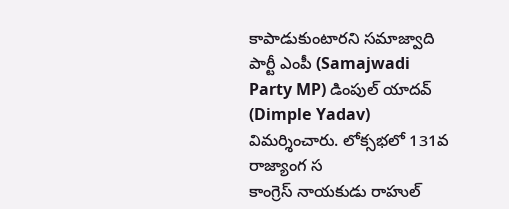కాపాడుకుంటారని సమాజ్వాది పార్టీ ఎంపీ (Samajwadi Party MP) డింపుల్ యాదవ్ (Dimple Yadav) విమర్శించారు. లోక్సభలో 131వ రాజ్యాంగ స
కాంగ్రెస్ నాయకుడు రాహుల్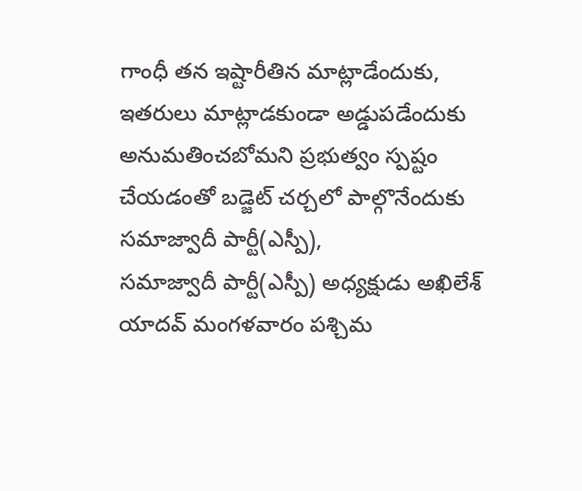గాంధీ తన ఇష్టారీతిన మాట్లాడేందుకు, ఇతరులు మాట్లాడకుండా అడ్డుపడేందుకు అనుమతించబోమని ప్రభుత్వం స్పష్టం చేయడంతో బడ్జెట్ చర్చలో పాల్గొనేందుకు సమాజ్వాదీ పార్టీ(ఎస్పీ),
సమాజ్వాదీ పార్టీ(ఎస్పీ) అధ్యక్షుడు అఖిలేశ్ యాదవ్ మంగళవారం పశ్చిమ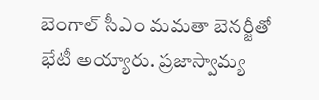బెంగాల్ సీఎం మమతా బెనర్జీతో భేటీ అయ్యారు. ప్రజాస్వామ్య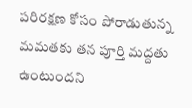పరిరక్షణ కోసం పోరాడుతున్న మమతకు తన పూర్తి మద్దతు ఉంటుందని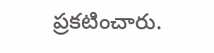ప్రకటించారు.